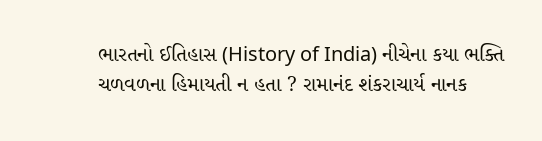ભારતનો ઈતિહાસ (History of India) નીચેના કયા ભક્તિ ચળવળના હિમાયતી ન હતા ? રામાનંદ શંકરાચાર્ય નાનક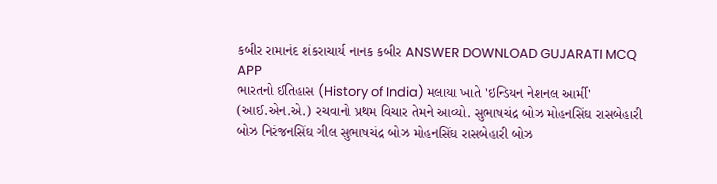કબીર રામાનંદ શંકરાચાર્ય નાનક કબીર ANSWER DOWNLOAD GUJARATI MCQ APP
ભારતનો ઈતિહાસ (History of India) મલાયા ખાતે 'ઇન્ડિયન નેશનલ આર્મી' (આઈ.એન.એ.) રચવાનો પ્રથમ વિચાર તેમને આવ્યો. સુભાષચંદ્ર બોઝ મોહનસિંઘ રાસબેહારી બોઝ નિરંજનસિંઘ ગીલ સુભાષચંદ્ર બોઝ મોહનસિંઘ રાસબેહારી બોઝ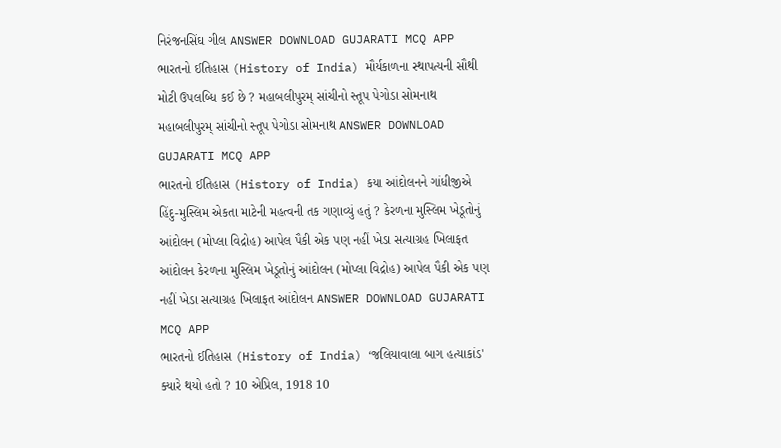નિરંજનસિંઘ ગીલ ANSWER DOWNLOAD GUJARATI MCQ APP
ભારતનો ઈતિહાસ (History of India) મૌર્યકાળના સ્થાપત્યની સૌથી મોટી ઉપલબ્ધિ કઈ છે ? મહાબલીપુરમ્ સાંચીનો સ્તૂપ પેગોડા સોમનાથ મહાબલીપુરમ્ સાંચીનો સ્તૂપ પેગોડા સોમનાથ ANSWER DOWNLOAD GUJARATI MCQ APP
ભારતનો ઈતિહાસ (History of India) કયા આંદોલનને ગાંધીજીએ હિંદુ-મુસ્લિમ એકતા માટેની મહત્વની તક ગણાવ્યું હતું ? કેરળના મુસ્લિમ ખેડૂતોનું આંદોલન (મોપ્લા વિદ્રોહ) આપેલ પૈકી એક પણ નહીં ખેડા સત્યાગ્રહ ખિલાફત આંદોલન કેરળના મુસ્લિમ ખેડૂતોનું આંદોલન (મોપ્લા વિદ્રોહ) આપેલ પૈકી એક પણ નહીં ખેડા સત્યાગ્રહ ખિલાફત આંદોલન ANSWER DOWNLOAD GUJARATI MCQ APP
ભારતનો ઈતિહાસ (History of India) ‘જલિયાવાલા બાગ હત્યાકાંડ' ક્યારે થયો હતો ? 10 એપ્રિલ, 1918 10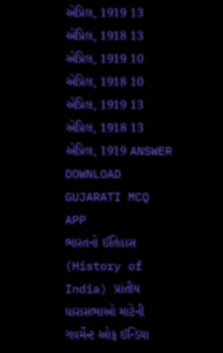એપ્રિલ, 1919 13 એપ્રિલ, 1918 13 એપ્રિલ, 1919 10 એપ્રિલ, 1918 10 એપ્રિલ, 1919 13 એપ્રિલ, 1918 13 એપ્રિલ, 1919 ANSWER DOWNLOAD GUJARATI MCQ APP
ભારતનો ઈતિહાસ (History of India) પ્રાંતીય ધારાસભાઓ માટેની ગવર્મેન્ટ ઓફ ઈન્ડિયા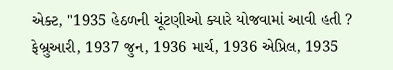એક્ટ, "1935 હેઠળની ચૂંટણીઓ ક્યારે યોજવામાં આવી હતી ? ફેબ્રુઆરી, 1937 જુન, 1936 માર્ચ, 1936 એપ્રિલ, 1935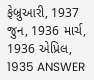ફેબ્રુઆરી, 1937 જુન, 1936 માર્ચ, 1936 એપ્રિલ, 1935 ANSWER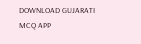DOWNLOAD GUJARATI MCQ APP